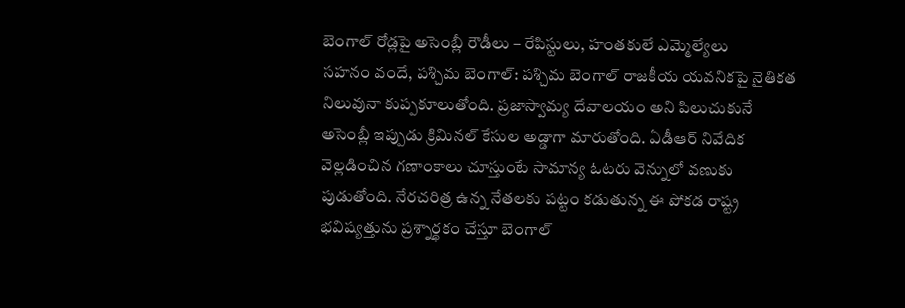బెంగాల్ రోడ్లపై అసెంబ్లీ రౌడీలు – రేపిస్టులు, హంతకులే ఎమ్మెల్యేలు
సహనం వందే, పశ్చిమ బెంగాల్: పశ్చిమ బెంగాల్ రాజకీయ యవనికపై నైతికత నిలువునా కుప్పకూలుతోంది. ప్రజాస్వామ్య దేవాలయం అని పిలుచుకునే అసెంబ్లీ ఇప్పుడు క్రిమినల్ కేసుల అడ్డాగా మారుతోంది. ఏడీఆర్ నివేదిక వెల్లడించిన గణాంకాలు చూస్తుంటే సామాన్య ఓటరు వెన్నులో వణుకు పుడుతోంది. నేరచరిత్ర ఉన్న నేతలకు పట్టం కడుతున్న ఈ పోకడ రాష్ట్ర భవిష్యత్తును ప్రశ్నార్థకం చేస్తూ బెంగాల్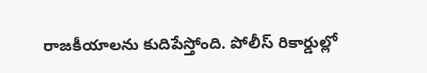రాజకీయాలను కుదిపేస్తోంది. పోలీస్ రికార్డుల్లో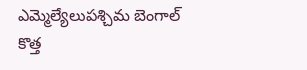ఎమ్మెల్యేలుపశ్చిమ బెంగాల్ కొత్త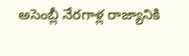అసెంబ్లీ నేరగాళ్ల రాజ్యానికి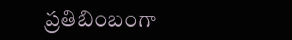ప్రతిబింబంగా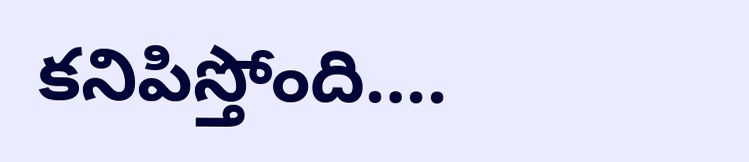కనిపిస్తోంది….